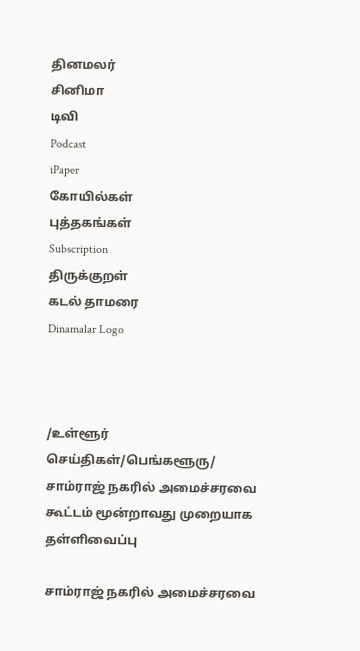தினமலர்
சினிமா
டிவி
Podcast
iPaper
கோயில்கள்
புத்தகங்கள்
Subscription
திருக்குறள்
கடல் தாமரை
Dinamalar Logo



/உள்ளூர் செய்திகள்/பெங்களூரு/ சாம்ராஜ் நகரில் அமைச்சரவை கூட்டம் மூன்றாவது முறையாக தள்ளிவைப்பு

சாம்ராஜ் நகரில் அமைச்சரவை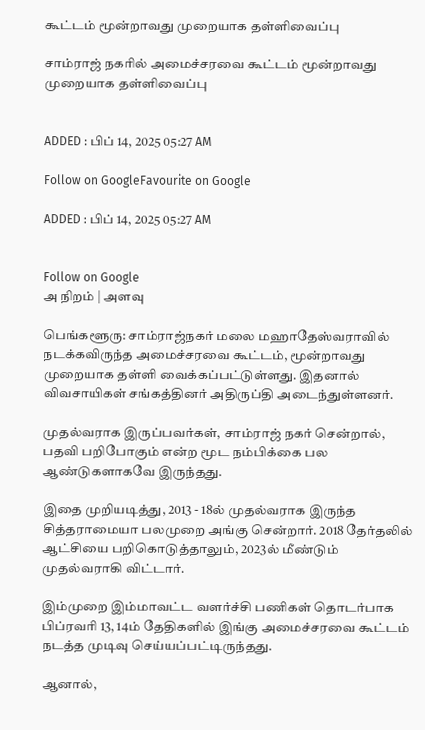கூட்டம் மூன்றாவது முறையாக தள்ளிவைப்பு

சாம்ராஜ் நகரில் அமைச்சரவை கூட்டம் மூன்றாவது முறையாக தள்ளிவைப்பு


ADDED : பிப் 14, 2025 05:27 AM

Follow on GoogleFavourite on Google

ADDED : பிப் 14, 2025 05:27 AM


Follow on Google
அ நிறம் | அளவு

பெங்களூரு: சாம்ராஜ்நகர் மலை மஹாதேஸ்வராவில் நடக்கவிருந்த அமைச்சரவை கூட்டம், மூன்றாவது முறையாக தள்ளி வைக்கப்பட்டுள்ளது. இதனால் விவசாயிகள் சங்கத்தினர் அதிருப்தி அடைந்துள்ளனர்.

முதல்வராக இருப்பவர்கள், சாம்ராஜ் நகர் சென்றால், பதவி பறிபோகும் என்ற மூட நம்பிக்கை பல ஆண்டுகளாகவே இருந்தது.

இதை முறியடித்து, 2013 - 18ல் முதல்வராக இருந்த சித்தராமையா பலமுறை அங்கு சென்றார். 2018 தேர்தலில் ஆட்சியை பறிகொடுத்தாலும், 2023ல் மீண்டும் முதல்வராகி விட்டார்.

இம்முறை இம்மாவட்ட வளர்ச்சி பணிகள் தொடர்பாக பிப்ரவரி 13, 14ம் தேதிகளில் இங்கு அமைச்சரவை கூட்டம் நடத்த முடிவு செய்யப்பட்டிருந்தது.

ஆனால்,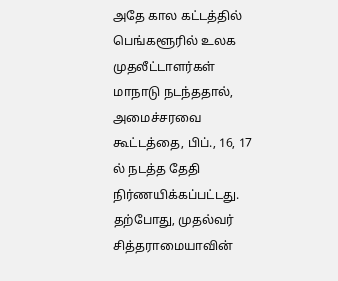அதே கால கட்டத்தில் பெங்களூரில் உலக முதலீட்டாளர்கள் மாநாடு நடந்ததால், அமைச்சரவை கூட்டத்தை, பிப்., 16, 17 ல் நடத்த தேதி நிர்ணயிக்கப்பட்டது. தற்போது, முதல்வர் சித்தராமையாவின்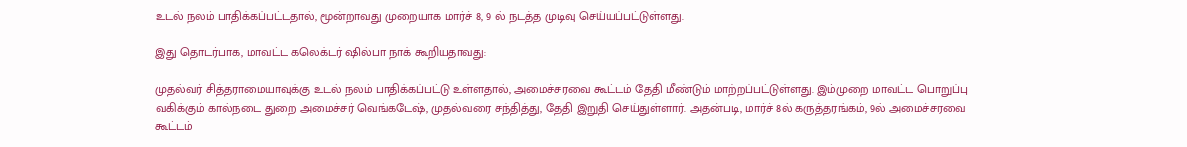உடல் நலம் பாதிக்கப்பட்டதால், மூன்றாவது முறையாக மார்ச் 8, 9 ல் நடத்த முடிவு செய்யப்பட்டுள்ளது.

இது தொடர்பாக, மாவட்ட கலெக்டர் ஷில்பா நாக் கூறியதாவது:

முதல்வர் சித்தராமையாவுக்கு உடல் நலம் பாதிக்கப்பட்டு உள்ளதால், அமைச்சரவை கூட்டம் தேதி மீண்டும் மாற்றப்பட்டுள்ளது. இம்முறை மாவட்ட பொறுப்பு வகிக்கும் கால்நடை துறை அமைச்சர் வெங்கடேஷ், முதல்வரை சந்தித்து, தேதி இறுதி செய்துள்ளார். அதன்படி, மார்ச் 8ல் கருத்தரங்கம், 9ல் அமைச்சரவை கூட்டம்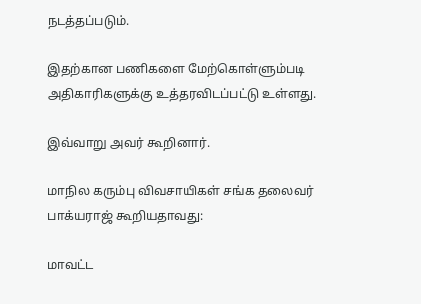நடத்தப்படும்.

இதற்கான பணிகளை மேற்கொள்ளும்படி அதிகாரிகளுக்கு உத்தரவிடப்பட்டு உள்ளது.

இவ்வாறு அவர் கூறினார்.

மாநில கரும்பு விவசாயிகள் சங்க தலைவர் பாக்யராஜ் கூறியதாவது:

மாவட்ட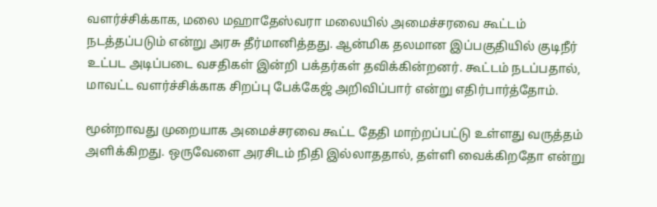வளர்ச்சிக்காக, மலை மஹாதேஸ்வரா மலையில் அமைச்சரவை கூட்டம் நடத்தப்படும் என்று அரசு தீர்மானித்தது. ஆன்மிக தலமான இப்பகுதியில் குடிநீர் உட்பட அடிப்படை வசதிகள் இன்றி பக்தர்கள் தவிக்கின்றனர். கூட்டம் நடப்பதால், மாவட்ட வளர்ச்சிக்காக சிறப்பு பேக்கேஜ் அறிவிப்பார் என்று எதிர்பார்த்தோம்.

மூன்றாவது முறையாக அமைச்சரவை கூட்ட தேதி மாற்றப்பட்டு உள்ளது வருத்தம் அளிக்கிறது. ஒருவேளை அரசிடம் நிதி இல்லாததால், தள்ளி வைக்கிறதோ என்று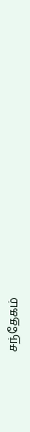சந்தேகம்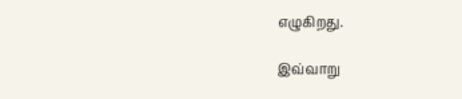எழுகிறது.

இவ்வாறு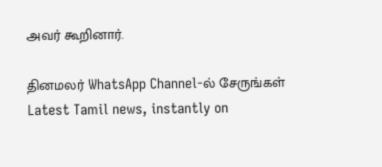அவர் கூறினார்.

தினமலர் WhatsApp Channel-ல் சேருங்கள்
Latest Tamil news, instantly on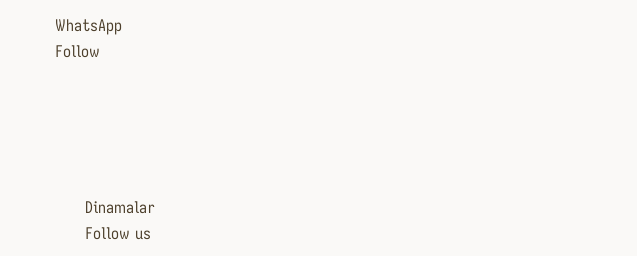WhatsApp
Follow





      Dinamalar
      Follow us